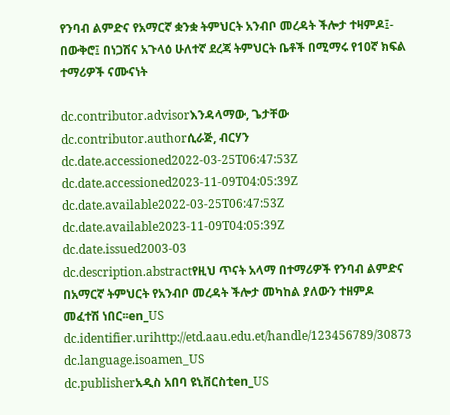የንባብ ልምድና የአማርኛ ቋንቋ ትምህርት አንብቦ መረዳት ችሎታ ተዛምዶ፤- በውቅሮ፤ በነጋሽና አጉላዕ ሁለተኛ ደረጃ ትምህርት ቤቶች በሚማሩ የ10ኛ ክፍል ተማሪዎች ናሙናነት

dc.contributor.advisorእንዳላማው, ጌታቸው
dc.contributor.authorሲራጅ, ብርሃን
dc.date.accessioned2022-03-25T06:47:53Z
dc.date.accessioned2023-11-09T04:05:39Z
dc.date.available2022-03-25T06:47:53Z
dc.date.available2023-11-09T04:05:39Z
dc.date.issued2003-03
dc.description.abstractየዚህ ጥናት አላማ በተማሪዎች የንባብ ልምድና በአማርኛ ትምህርት የአንብቦ መረዳት ችሎታ መካከል ያለውን ተዘምዶ መፈተሽ ነበር፡፡en_US
dc.identifier.urihttp://etd.aau.edu.et/handle/123456789/30873
dc.language.isoamen_US
dc.publisherአዲስ አበባ ዩኒቨርስቲen_US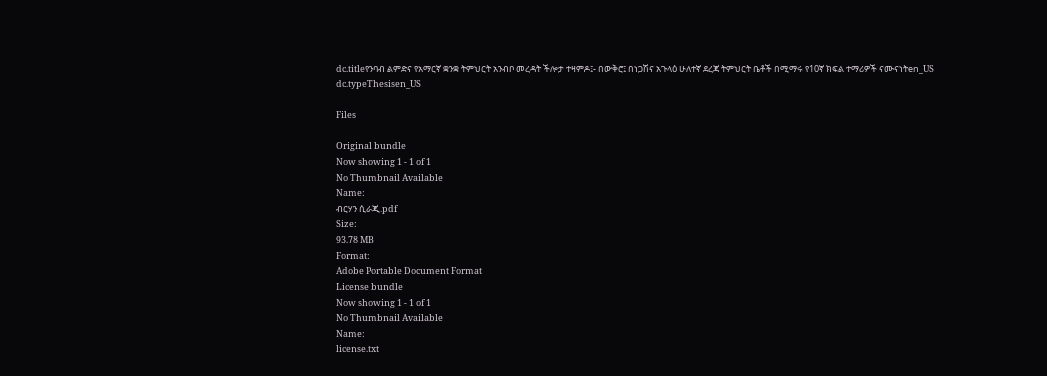dc.titleየንባብ ልምድና የአማርኛ ቋንቋ ትምህርት አንብቦ መረዳት ችሎታ ተዛምዶ፤- በውቅሮ፤ በነጋሽና አጉላዕ ሁለተኛ ደረጃ ትምህርት ቤቶች በሚማሩ የ10ኛ ክፍል ተማሪዎች ናሙናነትen_US
dc.typeThesisen_US

Files

Original bundle
Now showing 1 - 1 of 1
No Thumbnail Available
Name:
ብርሃን ሲራጂ.pdf
Size:
93.78 MB
Format:
Adobe Portable Document Format
License bundle
Now showing 1 - 1 of 1
No Thumbnail Available
Name:
license.txt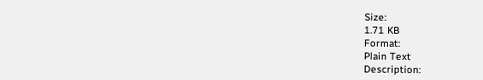Size:
1.71 KB
Format:
Plain Text
Description: